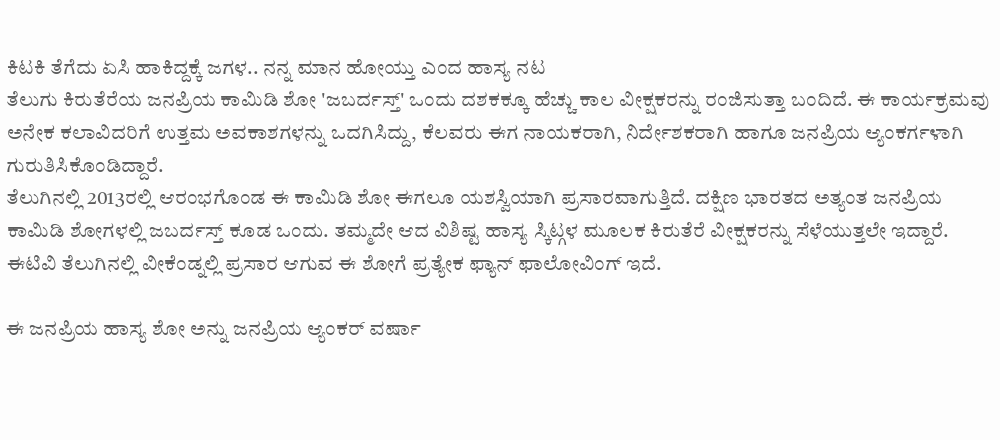ಕಿಟಕಿ ತೆಗೆದು ಏಸಿ ಹಾಕಿದ್ದಕ್ಕೆ ಜಗಳ.. ನನ್ನ ಮಾನ ಹೋಯ್ತು ಎಂದ ಹಾಸ್ಯ ನಟ
ತೆಲುಗು ಕಿರುತೆರೆಯ ಜನಪ್ರಿಯ ಕಾಮಿಡಿ ಶೋ 'ಜಬರ್ದಸ್ತ್' ಒಂದು ದಶಕಕ್ಕೂ ಹೆಚ್ಚು ಕಾಲ ವೀಕ್ಷಕರನ್ನು ರಂಜಿಸುತ್ತಾ ಬಂದಿದೆ. ಈ ಕಾರ್ಯಕ್ರಮವು ಅನೇಕ ಕಲಾವಿದರಿಗೆ ಉತ್ತಮ ಅವಕಾಶಗಳನ್ನು ಒದಗಿಸಿದ್ದು, ಕೆಲವರು ಈಗ ನಾಯಕರಾಗಿ, ನಿರ್ದೇಶಕರಾಗಿ ಹಾಗೂ ಜನಪ್ರಿಯ ಆ್ಯಂಕರ್ಗಳಾಗಿ ಗುರುತಿಸಿಕೊಂಡಿದ್ದಾರೆ.
ತೆಲುಗಿನಲ್ಲಿ 2013ರಲ್ಲಿ ಆರಂಭಗೊಂಡ ಈ ಕಾಮಿಡಿ ಶೋ ಈಗಲೂ ಯಶಸ್ವಿಯಾಗಿ ಪ್ರಸಾರವಾಗುತ್ತಿದೆ. ದಕ್ಷಿಣ ಭಾರತದ ಅತ್ಯಂತ ಜನಪ್ರಿಯ ಕಾಮಿಡಿ ಶೋಗಳಲ್ಲಿ ಜಬರ್ದಸ್ತ್ ಕೂಡ ಒಂದು. ತಮ್ಮದೇ ಆದ ವಿಶಿಷ್ಟ ಹಾಸ್ಯ ಸ್ಕಿಟ್ಗಳ ಮೂಲಕ ಕಿರುತೆರೆ ವೀಕ್ಷಕರನ್ನು ಸೆಳೆಯುತ್ತಲೇ ಇದ್ದಾರೆ. ಈಟಿವಿ ತೆಲುಗಿನಲ್ಲಿ ವೀಕೆಂಡ್ನಲ್ಲಿ ಪ್ರಸಾರ ಆಗುವ ಈ ಶೋಗೆ ಪ್ರತ್ಯೇಕ ಫ್ಯಾನ್ ಫಾಲೋವಿಂಗ್ ಇದೆ.

ಈ ಜನಪ್ರಿಯ ಹಾಸ್ಯ ಶೋ ಅನ್ನು ಜನಪ್ರಿಯ ಆ್ಯಂಕರ್ ವರ್ಷಾ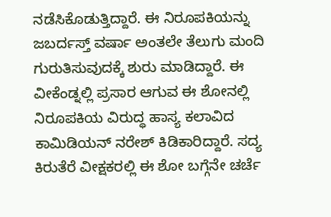ನಡೆಸಿಕೊಡುತ್ತಿದ್ದಾರೆ. ಈ ನಿರೂಪಕಿಯನ್ನು ಜಬರ್ದಸ್ತ್ ವರ್ಷಾ ಅಂತಲೇ ತೆಲುಗು ಮಂದಿ ಗುರುತಿಸುವುದಕ್ಕೆ ಶುರು ಮಾಡಿದ್ದಾರೆ. ಈ ವೀಕೆಂಡ್ನಲ್ಲಿ ಪ್ರಸಾರ ಆಗುವ ಈ ಶೋನಲ್ಲಿ ನಿರೂಪಕಿಯ ವಿರುದ್ಧ ಹಾಸ್ಯ ಕಲಾವಿದ ಕಾಮಿಡಿಯನ್ ನರೇಶ್ ಕಿಡಿಕಾರಿದ್ದಾರೆ. ಸದ್ಯ ಕಿರುತೆರೆ ವೀಕ್ಷಕರಲ್ಲಿ ಈ ಶೋ ಬಗ್ಗೆನೇ ಚರ್ಚೆ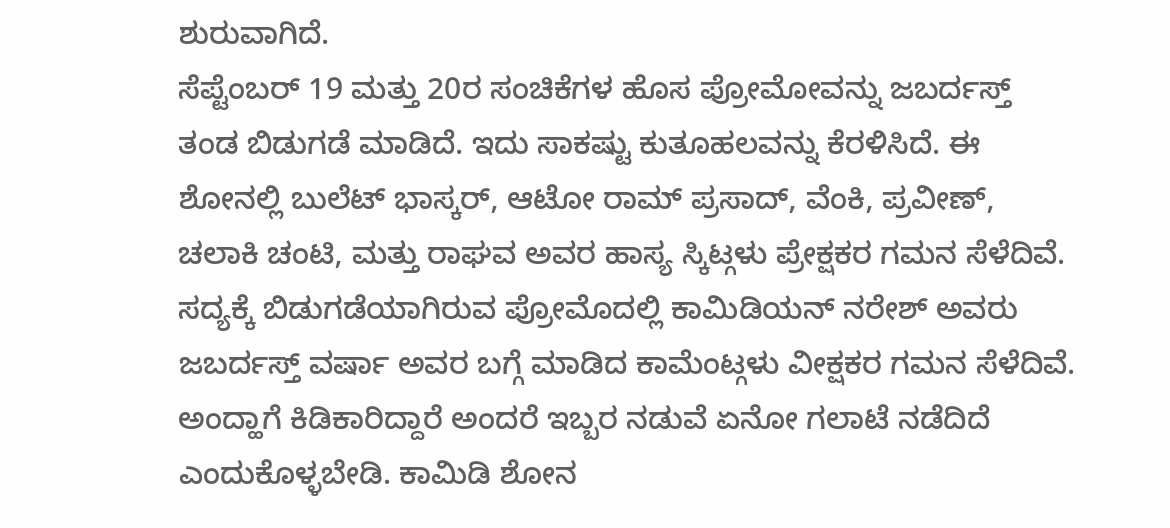ಶುರುವಾಗಿದೆ.
ಸೆಪ್ಟೆಂಬರ್ 19 ಮತ್ತು 20ರ ಸಂಚಿಕೆಗಳ ಹೊಸ ಪ್ರೋಮೋವನ್ನು ಜಬರ್ದಸ್ತ್ ತಂಡ ಬಿಡುಗಡೆ ಮಾಡಿದೆ. ಇದು ಸಾಕಷ್ಟು ಕುತೂಹಲವನ್ನು ಕೆರಳಿಸಿದೆ. ಈ ಶೋನಲ್ಲಿ ಬುಲೆಟ್ ಭಾಸ್ಕರ್, ಆಟೋ ರಾಮ್ ಪ್ರಸಾದ್, ವೆಂಕಿ, ಪ್ರವೀಣ್, ಚಲಾಕಿ ಚಂಟಿ, ಮತ್ತು ರಾಘವ ಅವರ ಹಾಸ್ಯ ಸ್ಕಿಟ್ಗಳು ಪ್ರೇಕ್ಷಕರ ಗಮನ ಸೆಳೆದಿವೆ. ಸದ್ಯಕ್ಕೆ ಬಿಡುಗಡೆಯಾಗಿರುವ ಪ್ರೋಮೊದಲ್ಲಿ ಕಾಮಿಡಿಯನ್ ನರೇಶ್ ಅವರು ಜಬರ್ದಸ್ತ್ ವರ್ಷಾ ಅವರ ಬಗ್ಗೆ ಮಾಡಿದ ಕಾಮೆಂಟ್ಗಳು ವೀಕ್ಷಕರ ಗಮನ ಸೆಳೆದಿವೆ.
ಅಂದ್ಹಾಗೆ ಕಿಡಿಕಾರಿದ್ದಾರೆ ಅಂದರೆ ಇಬ್ಬರ ನಡುವೆ ಏನೋ ಗಲಾಟೆ ನಡೆದಿದೆ ಎಂದುಕೊಳ್ಳಬೇಡಿ. ಕಾಮಿಡಿ ಶೋನ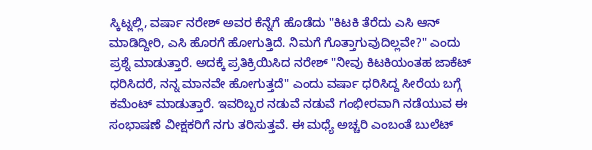ಸ್ಕಿಟ್ನಲ್ಲಿ, ವರ್ಷಾ ನರೇಶ್ ಅವರ ಕೆನ್ನೆಗೆ ಹೊಡೆದು "ಕಿಟಕಿ ತೆರೆದು ಎಸಿ ಆನ್ ಮಾಡಿದ್ದೀರಿ, ಎಸಿ ಹೊರಗೆ ಹೋಗುತ್ತಿದೆ. ನಿಮಗೆ ಗೊತ್ತಾಗುವುದಿಲ್ಲವೇ?" ಎಂದು ಪ್ರಶ್ನೆ ಮಾಡುತ್ತಾರೆ. ಅದಕ್ಕೆ ಪ್ರತಿಕ್ರಿಯಿಸಿದ ನರೇಶ್ "ನೀವು ಕಿಟಕಿಯಂತಹ ಜಾಕೆಟ್ ಧರಿಸಿದರೆ, ನನ್ನ ಮಾನವೇ ಹೋಗುತ್ತದೆ" ಎಂದು ವರ್ಷಾ ಧರಿಸಿದ್ದ ಸೀರೆಯ ಬಗ್ಗೆ ಕಮೆಂಟ್ ಮಾಡುತ್ತಾರೆ. ಇವರಿಬ್ಬರ ನಡುವೆ ನಡುವೆ ಗಂಭೀರವಾಗಿ ನಡೆಯುವ ಈ ಸಂಭಾಷಣೆ ವೀಕ್ಷಕರಿಗೆ ನಗು ತರಿಸುತ್ತವೆ. ಈ ಮಧ್ಯೆ ಅಚ್ಚರಿ ಎಂಬಂತೆ ಬುಲೆಟ್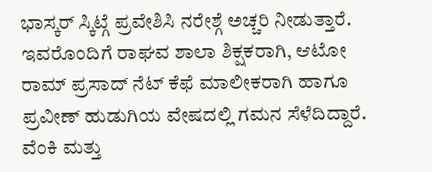ಭಾಸ್ಕರ್ ಸ್ಕಿಟ್ಗೆ ಪ್ರವೇಶಿಸಿ ನರೇಶ್ಗೆ ಅಚ್ಚರಿ ನೀಡುತ್ತಾರೆ.
ಇವರೊಂದಿಗೆ ರಾಘವ ಶಾಲಾ ಶಿಕ್ಷಕರಾಗಿ, ಆಟೋ ರಾಮ್ ಪ್ರಸಾದ್ ನೆಟ್ ಕೆಫೆ ಮಾಲೀಕರಾಗಿ ಹಾಗೂ ಪ್ರವೀಣ್ ಹುಡುಗಿಯ ವೇಷದಲ್ಲಿ ಗಮನ ಸೆಳೆದಿದ್ದಾರೆ. ವೆಂಕಿ ಮತ್ತು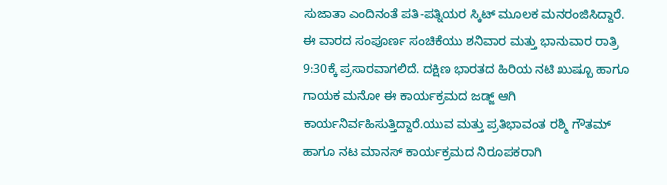ಸುಜಾತಾ ಎಂದಿನಂತೆ ಪತಿ-ಪತ್ನಿಯರ ಸ್ಕಿಟ್ ಮೂಲಕ ಮನರಂಜಿಸಿದ್ದಾರೆ. ಈ ವಾರದ ಸಂಪೂರ್ಣ ಸಂಚಿಕೆಯು ಶನಿವಾರ ಮತ್ತು ಭಾನುವಾರ ರಾತ್ರಿ 9:30ಕ್ಕೆ ಪ್ರಸಾರವಾಗಲಿದೆ. ದಕ್ಷಿಣ ಭಾರತದ ಹಿರಿಯ ನಟಿ ಖುಷ್ಬೂ ಹಾಗೂ ಗಾಯಕ ಮನೋ ಈ ಕಾರ್ಯಕ್ರಮದ ಜಡ್ಜ್ ಆಗಿ ಕಾರ್ಯನಿರ್ವಹಿಸುತ್ತಿದ್ದಾರೆ.ಯುವ ಮತ್ತು ಪ್ರತಿಭಾವಂತ ರಶ್ಮಿ ಗೌತಮ್ ಹಾಗೂ ನಟ ಮಾನಸ್ ಕಾರ್ಯಕ್ರಮದ ನಿರೂಪಕರಾಗಿ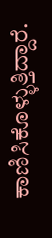ಕಾಣಿಸಿಕೊಳ್ಳುತ್ತಿದ್ದಾರೆ.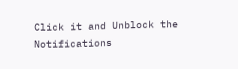Click it and Unblock the Notifications